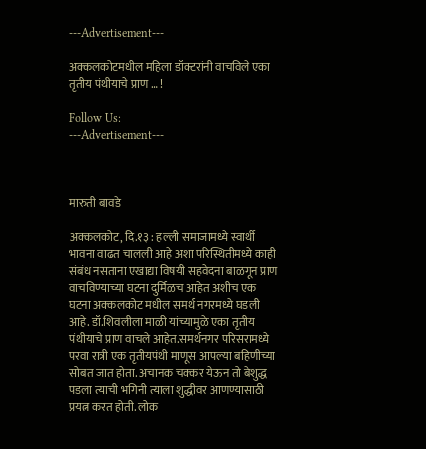---Advertisement---

अक्कलकोटमधील महिला डॉक्टरांनी वाचविले एका तृतीय पंथीयाचे प्राण … !

Follow Us:
---Advertisement---



मारुती बावडे

अक्कलकोट, दि.१३ : हल्ली समाजामध्ये स्वार्थी भावना वाढत चालली आहे अशा परिस्थितीमध्ये काही संबंध नसताना एखाद्या विषयी सहवेदना बाळगून प्राण वाचविण्याच्या घटना दुर्मिळच आहेत अशीच एक घटना अक्कलकोट मधील समर्थ नगरमध्ये घडली आहे. डॉ.शिवलीला माळी यांच्यामुळे एका तृतीय पंथीयाचे प्राण वाचले आहेत.समर्थनगर परिसरामध्ये परवा रात्री एक तृतीयपंथी माणूस आपल्या बहिणीच्या सोबत जात होता. अचानक चक्कर येऊन तो बेशुद्ध पडला त्याची भगिनी त्याला शुद्धीवर आणण्यासाठी प्रयत्न करत होती. लोक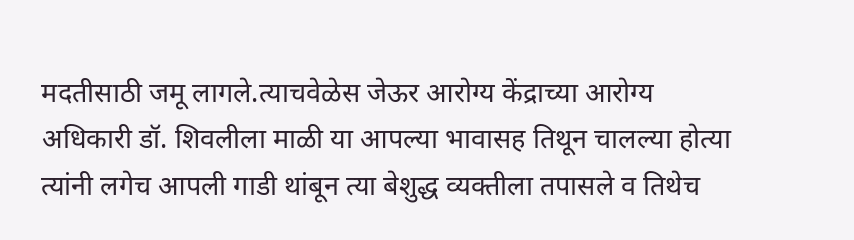मदतीसाठी जमू लागले.त्याचवेळेस जेऊर आरोग्य केंद्राच्या आरोग्य अधिकारी डॉ. शिवलीला माळी या आपल्या भावासह तिथून चालल्या होत्या त्यांनी लगेच आपली गाडी थांबून त्या बेशुद्ध व्यक्तीला तपासले व तिथेच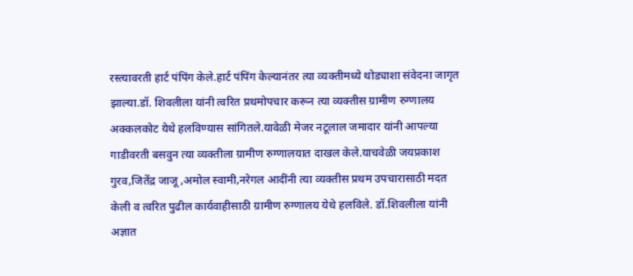रस्त्यावरती हार्ट पंपिंग केले.हार्ट पंपिंग केल्यानंतर त्या व्यक्तीमध्ये थोड्याशा संवेदना जागृत झाल्या.डॉ. शिवलीला यांनी त्वरित प्रथमोपचार करून त्या व्यक्तीस ग्रामीण रुग्णालय अक्कलकोट येथे हलविण्यास सांगितले.यावेळी मेजर नटूलाल जमादार यांनी आपल्या गाडीवरती बसवुन त्या व्यक्तीला ग्रामीण रुग्णालयात दाखल केले.याचवेळी जयप्रकाश गुरव,जितेंद्र जाजू ,अमोल स्वामी,नरेगल आदींनी त्या व्यक्तीस प्रथम उपचारासाठी मदत केली व त्वरित पुढील कार्यवाहीसाठी ग्रामीण रुग्णालय येथे हलविले. डॉ.शिवलीला यांनी अज्ञात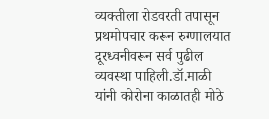व्यक्तीला रोडवरती तपासून प्रथमोपचार करून रुग्णालयात दूरध्वनीवरून सर्व पुढील व्यवस्था पाहिली.डॉ.माळी यांनी कोरोना काळातही मोठे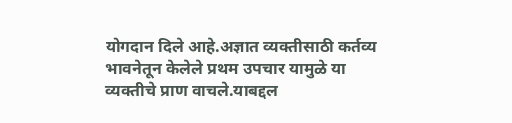योगदान दिले आहे.अज्ञात व्यक्तीसाठी कर्तव्य भावनेतून केलेले प्रथम उपचार यामुळे या व्यक्तीचे प्राण वाचले.याबद्दल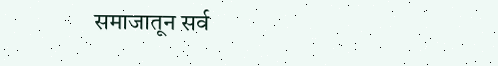समाजातून सर्व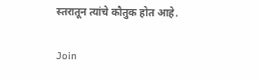स्तरातून त्यांचे कौतुक होत आहे.

Join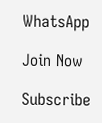WhatsApp

Join Now

Subscribe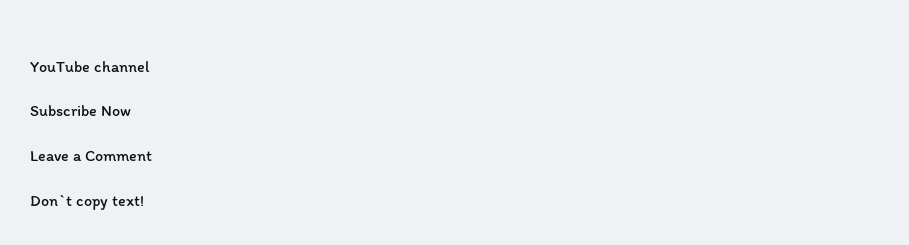YouTube channel

Subscribe Now

Leave a Comment

Don`t copy text!